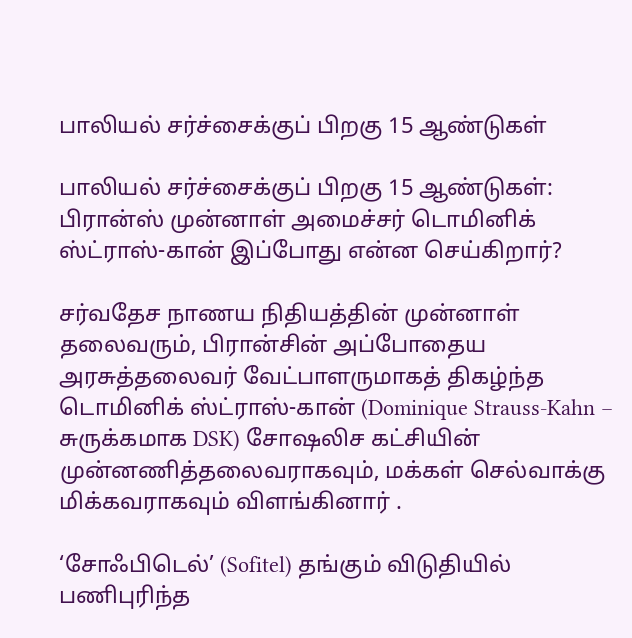பாலியல் சர்ச்சைக்குப் பிறகு 15 ஆண்டுகள்

பாலியல் சர்ச்சைக்குப் பிறகு 15 ஆண்டுகள்: பிரான்ஸ் முன்னாள் அமைச்சர் டொமினிக் ஸ்ட்ராஸ்-கான் இப்போது என்ன செய்கிறார்?

சர்வதேச நாணய நிதியத்தின் முன்னாள் தலைவரும், பிரான்சின் அப்போதைய அரசுத்தலைவர் வேட்பாளருமாகத் திகழ்ந்த டொமினிக் ஸ்ட்ராஸ்-கான் (Dominique Strauss-Kahn – சுருக்கமாக DSK) சோஷலிச கட்சியின் முன்னணித்தலைவராகவும், மக்கள் செல்வாக்கு மிக்கவராகவும் விளங்கினார் .

‘சோஃபிடெல்’ (Sofitel) தங்கும் விடுதியில் பணிபுரிந்த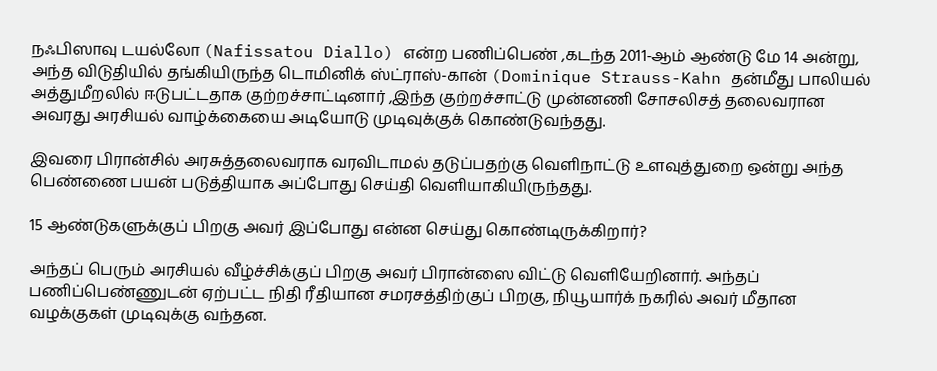நஃபிஸாவு டயல்லோ (Nafissatou Diallo) என்ற பணிப்பெண் ,கடந்த 2011-ஆம் ஆண்டு மே 14 அன்று, அந்த விடுதியில் தங்கியிருந்த டொமினிக் ஸ்ட்ராஸ்-கான் (Dominique Strauss-Kahn தன்மீது பாலியல் அத்துமீறலில் ஈடுபட்டதாக குற்றச்சாட்டினார் ,இந்த குற்றச்சாட்டு முன்னணி சோசலிசத் தலைவரான அவரது அரசியல் வாழ்க்கையை அடியோடு முடிவுக்குக் கொண்டுவந்தது.

இவரை பிரான்சில் அரசுத்தலைவராக வரவிடாமல் தடுப்பதற்கு வெளிநாட்டு உளவுத்துறை ஒன்று அந்த பெண்ணை பயன் படுத்தியாக அப்போது செய்தி வெளியாகியிருந்தது.

15 ஆண்டுகளுக்குப் பிறகு அவர் இப்போது என்ன செய்து கொண்டிருக்கிறார்?

அந்தப் பெரும் அரசியல் வீழ்ச்சிக்குப் பிறகு அவர் பிரான்ஸை விட்டு வெளியேறினார். அந்தப் பணிப்பெண்ணுடன் ஏற்பட்ட நிதி ரீதியான சமரசத்திற்குப் பிறகு, நியூயார்க் நகரில் அவர் மீதான வழக்குகள் முடிவுக்கு வந்தன.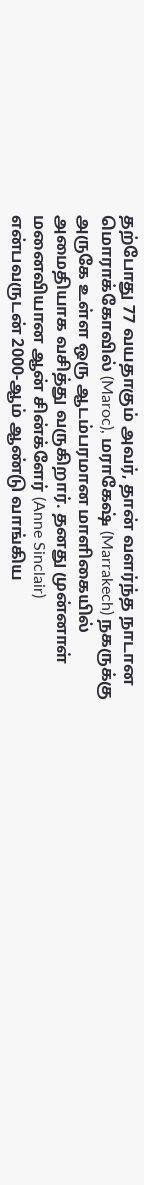தற்போது 77 வயதாகும் அவர், தான் வளர்ந்த நாடான மொராக்கோவில் (Maroc), மராகேஷ் (Marrakech) நகருக்கு அருகே உள்ள ஒரு ஆடம்பரமான மாளிகையில் அமைதியாக வசித்து வருகிறார். தனது முன்னாள் மனைவியான ஆன் சின்க்ளேர் (Anne Sinclair) என்பவருடன் 2000-ஆம் ஆண்டு வாங்கிய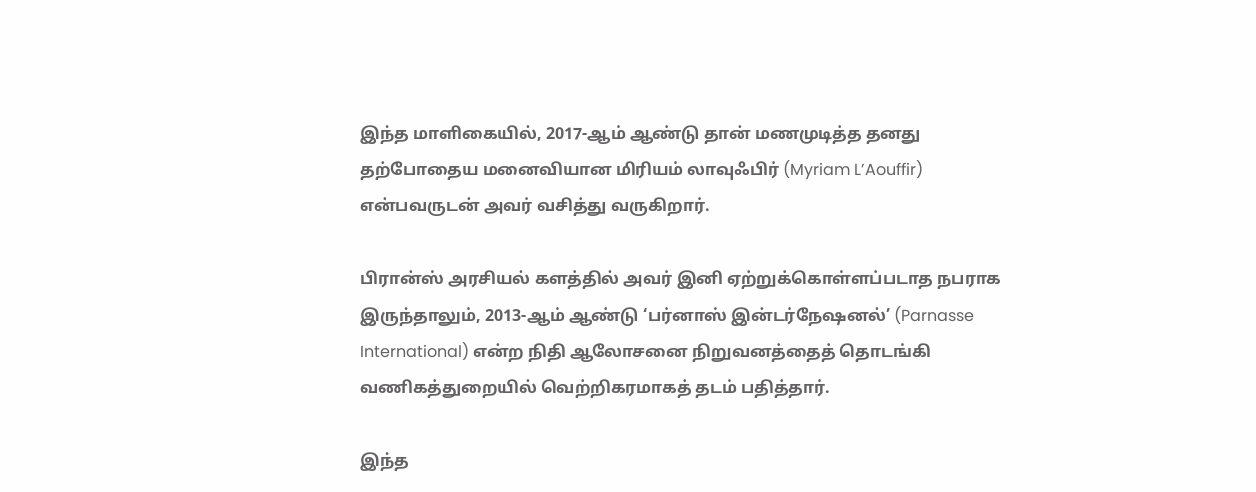இந்த மாளிகையில், 2017-ஆம் ஆண்டு தான் மணமுடித்த தனது தற்போதைய மனைவியான மிரியம் லாவுஃபிர் (Myriam L’Aouffir) என்பவருடன் அவர் வசித்து வருகிறார்.

பிரான்ஸ் அரசியல் களத்தில் அவர் இனி ஏற்றுக்கொள்ளப்படாத நபராக இருந்தாலும், 2013-ஆம் ஆண்டு ‘பர்னாஸ் இன்டர்நேஷனல்’ (Parnasse International) என்ற நிதி ஆலோசனை நிறுவனத்தைத் தொடங்கி வணிகத்துறையில் வெற்றிகரமாகத் தடம் பதித்தார்.

இந்த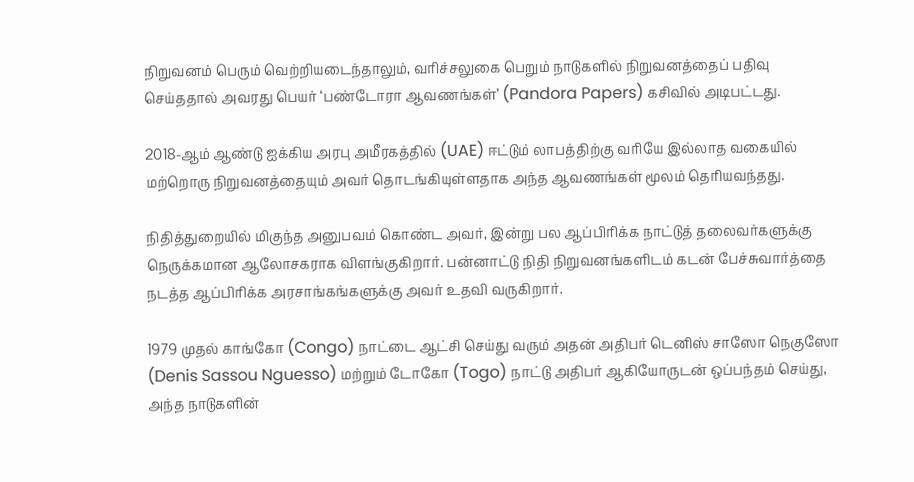நிறுவனம் பெரும் வெற்றியடைந்தாலும், வரிச்சலுகை பெறும் நாடுகளில் நிறுவனத்தைப் பதிவு செய்ததால் அவரது பெயர் ‘பண்டோரா ஆவணங்கள்’ (Pandora Papers) கசிவில் அடிபட்டது.

2018-ஆம் ஆண்டு ஐக்கிய அரபு அமீரகத்தில் (UAE) ஈட்டும் லாபத்திற்கு வரியே இல்லாத வகையில் மற்றொரு நிறுவனத்தையும் அவர் தொடங்கியுள்ளதாக அந்த ஆவணங்கள் மூலம் தெரியவந்தது.

நிதித்துறையில் மிகுந்த அனுபவம் கொண்ட அவர், இன்று பல ஆப்பிரிக்க நாட்டுத் தலைவர்களுக்கு நெருக்கமான ஆலோசகராக விளங்குகிறார். பன்னாட்டு நிதி நிறுவனங்களிடம் கடன் பேச்சுவார்த்தை நடத்த ஆப்பிரிக்க அரசாங்கங்களுக்கு அவர் உதவி வருகிறார்.

1979 முதல் காங்கோ (Congo) நாட்டை ஆட்சி செய்து வரும் அதன் அதிபர் டெனிஸ் சாஸோ நெகுஸோ (Denis Sassou Nguesso) மற்றும் டோகோ (Togo) நாட்டு அதிபர் ஆகியோருடன் ஒப்பந்தம் செய்து, அந்த நாடுகளின்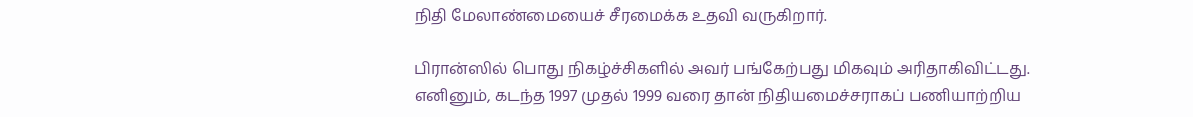நிதி மேலாண்மையைச் சீரமைக்க உதவி வருகிறார்.

பிரான்ஸில் பொது நிகழ்ச்சிகளில் அவர் பங்கேற்பது மிகவும் அரிதாகிவிட்டது. எனினும், கடந்த 1997 முதல் 1999 வரை தான் நிதியமைச்சராகப் பணியாற்றிய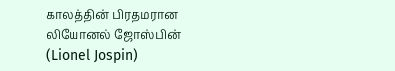காலத்தின் பிரதமரான லியோனல் ஜோஸ்பின் (Lionel Jospin)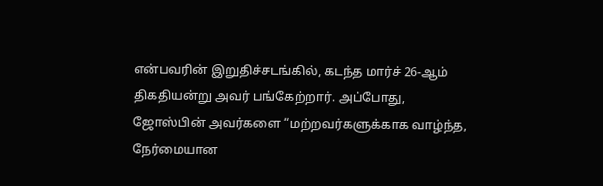என்பவரின் இறுதிச்சடங்கில், கடந்த மார்ச் 26-ஆம் திகதியன்று அவர் பங்கேற்றார். அப்போது, ஜோஸ்பின் அவர்களை “மற்றவர்களுக்காக வாழ்ந்த, நேர்மையான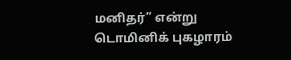மனிதர்” என்று டொமினிக் புகழாரம்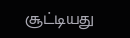சூட்டியது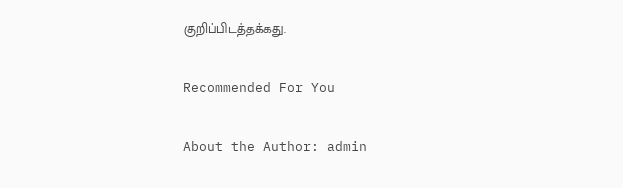குறிப்பிடத்தக்கது.

Recommended For You

About the Author: admin